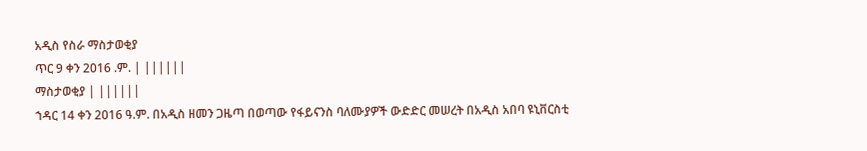አዲስ የስራ ማስታወቂያ
ጥር 9 ቀን 2016 .ም. | ||||||
ማስታወቂያ | ||||||
ኀዳር 14 ቀን 2016 ዓ.ም. በአዲስ ዘመን ጋዜጣ በወጣው የፋይናንስ ባለሙያዎች ውድድር መሠረት በአዲስ አበባ ዩኒቨርስቲ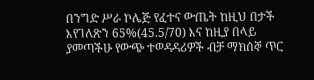በንግድ ሥራ ኮሌጅ የፈተና ውጤት ከዚህ በታች እየገለጽን 65%(45.5/70) እና ከዚያ በላይ ያመጣችሁ የውጭ ተወዳዳሪዎች ብቻ ማክሰኞ ጥር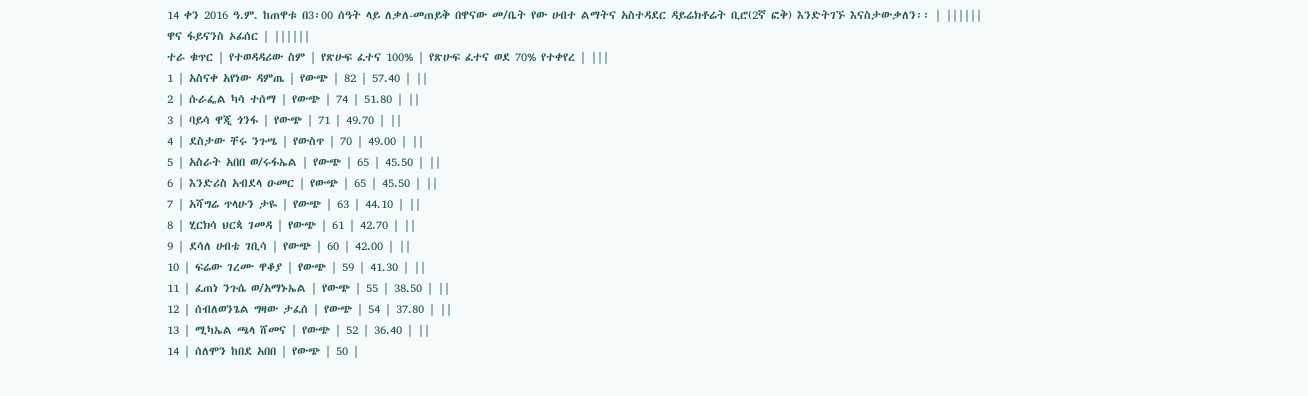14 ቀን 2016 ዓ.ም. ከጠዋቱ በ3፡00 ሰዓት ላይ ለቃለ-መጠይቅ በዋናው መ/ቤት የው ሀብተ ልማትና አስተዳደር ዳይሬክቶሬት ቢሮ(2ኛ ፎቅ) እንድትገኙ እናስታውቃለን፡፡ | ||||||
ዋና ፋይናንስ ኦፊሰር | ||||||
ተራ ቁጥር | የተወዳዳሪው ስም | የጽሁፍ ፈተና 100% | የጽሁፍ ፈተና ወደ 70% የተቀየረ | |||
1 | አስናቀ አየነው ዳምጤ | የውጭ | 82 | 57.40 | ||
2 | ሱራፌል ካሳ ተሰማ | የውጭ | 74 | 51.80 | ||
3 | ባይሳ ዋጂ ጎንፋ | የውጭ | 71 | 49.70 | ||
4 | ደስታው ቸሩ ንጉሤ | የውስጥ | 70 | 49.00 | ||
5 | አስራት አበበ ወ/ሩፋኤል | የውጭ | 65 | 45.50 | ||
6 | እንድሪስ አብደላ ዑመር | የውጭ | 65 | 45.50 | ||
7 | አሻግሬ ጥላሁን ታዬ | የውጭ | 63 | 44.10 | ||
8 | ሂርክሳ ህርጳ ገመዳ | የውጭ | 61 | 42.70 | ||
9 | ደሳለ ሀብቴ ገቢሳ | የውጭ | 60 | 42.00 | ||
10 | ፍሬው ገረሙ ዋቆያ | የውጭ | 59 | 41.30 | ||
11 | ፈጠነ ንጉሴ ወ/አማኑኤል | የውጭ | 55 | 38.50 | ||
12 | ሰብለወንጌል ግዛው ታፈሰ | የውጭ | 54 | 37.80 | ||
13 | ሚካኤል ጫላ ሸመና | የውጭ | 52 | 36.40 | ||
14 | ሰለሞን ከበደ አበበ | የውጭ | 50 |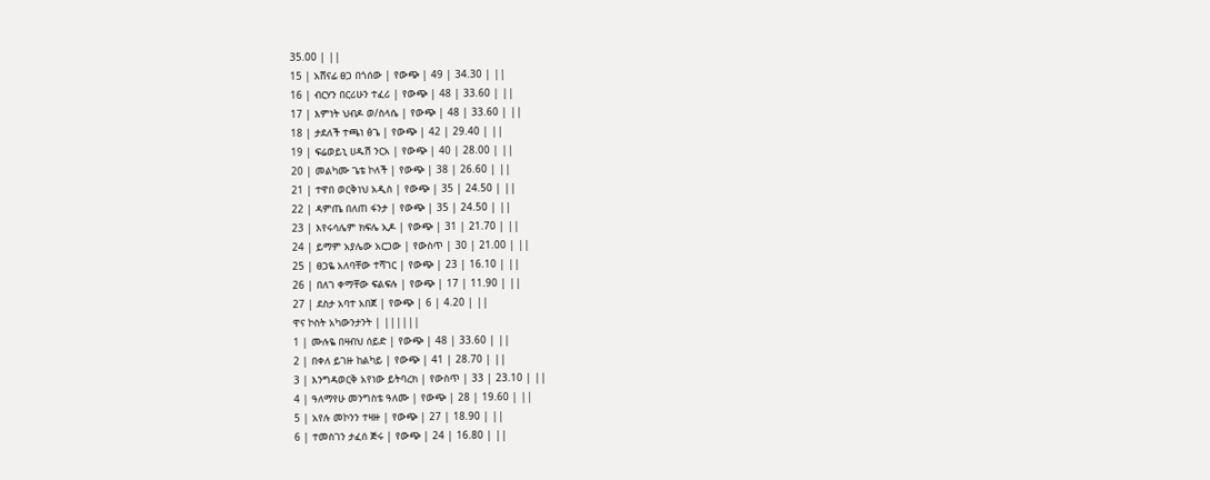35.00 | ||
15 | አሸናፊ ፀጋ በጎሰው | የውጭ | 49 | 34.30 | ||
16 | ብርሃን በርሪሁን ተፈሪ | የውጭ | 48 | 33.60 | ||
17 | እምነት ህብዶ ወ/ስላሴ | የውጭ | 48 | 33.60 | ||
18 | ታደለች ተጫነ ፅጌ | የውጭ | 42 | 29.40 | ||
19 | ፍሬወይኒ ሀዱሽ ንርአ | የውጭ | 40 | 28.00 | ||
20 | መልካሙ ጌቴ ኮለች | የውጭ | 38 | 26.60 | ||
21 | ተዋበ ወርቅነህ አዲስ | የውጭ | 35 | 24.50 | ||
22 | ዳምጤ በለጠ ፋንታ | የውጭ | 35 | 24.50 | ||
23 | እየሩሳሌም ክፍሌ ኢዶ | የውጭ | 31 | 21.70 | ||
24 | ይማም አያሌው አርጋው | የውስጥ | 30 | 21.00 | ||
25 | ፀጋዬ አለባቸው ተሻገር | የውጭ | 23 | 16.10 | ||
26 | በለገ ቀማቸው ፍልፍሉ | የውጭ | 17 | 11.90 | ||
27 | ደስታ አባተ አበጀ | የውጭ | 6 | 4.20 | ||
ዋና ኮስት አካውንታንት | ||||||
1 | ሙሉዬ በዛብህ ሰይድ | የውጭ | 48 | 33.60 | ||
2 | በቀለ ይገዙ ከልካይ | የውጭ | 41 | 28.70 | ||
3 | እንግዳወርቅ አየነው ይትባረክ | የውስጥ | 33 | 23.10 | ||
4 | ዓለማየሁ መንግስቴ ዓለሙ | የውጭ | 28 | 19.60 | ||
5 | አየሉ መኮንን ተዛዙ | የውጭ | 27 | 18.90 | ||
6 | ተመስገን ታፈሰ ጅሩ | የውጭ | 24 | 16.80 | ||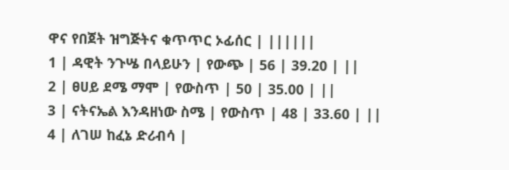ዋና የበጀት ዝግጅትና ቁጥጥር ኦፊሰር | ||||||
1 | ዳዊት ንጉሤ በላይሁን | የውጭ | 56 | 39.20 | ||
2 | ፀሀይ ደሜ ማሞ | የውስጥ | 50 | 35.00 | ||
3 | ናትናኤል እንዳዘነው ስሜ | የውስጥ | 48 | 33.60 | ||
4 | ለገሠ ከፈኔ ድሪብሳ |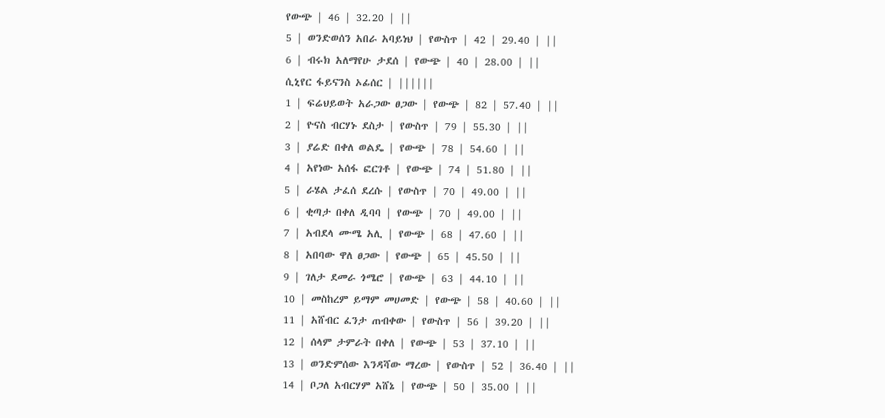የውጭ | 46 | 32.20 | ||
5 | ወንድወሰን አበራ አባይነህ | የውስጥ | 42 | 29.40 | ||
6 | ብሩክ አለማየሁ ታደሰ | የውጭ | 40 | 28.00 | ||
ሲኒየር ፋይናንስ ኦፊሰር | ||||||
1 | ፍሬህይወት አራጋው ፀጋው | የውጭ | 82 | 57.40 | ||
2 | ዮናስ ብርሃኑ ደስታ | የውስጥ | 79 | 55.30 | ||
3 | ያሬድ በቀለ ወልዴ | የውጭ | 78 | 54.60 | ||
4 | አየነው አሰፋ ፎርገቶ | የውጭ | 74 | 51.80 | ||
5 | ራሄል ታፈሰ ደረሱ | የውስጥ | 70 | 49.00 | ||
6 | ቂጣታ በቀለ ዲባባ | የውጭ | 70 | 49.00 | ||
7 | አብደላ ሙሜ አሊ | የውጭ | 68 | 47.60 | ||
8 | አበባው ዋለ ፀጋው | የውጭ | 65 | 45.50 | ||
9 | ገለታ ደመራ ጎሜሮ | የውጭ | 63 | 44.10 | ||
10 | መስከረም ይማም መሀመድ | የውጭ | 58 | 40.60 | ||
11 | አሸብር ፈንታ ጠብቀው | የውስጥ | 56 | 39.20 | ||
12 | ሰላም ታምራት በቀለ | የውጭ | 53 | 37.10 | ||
13 | ወንድምሰው እንዳሻው ማረው | የውስጥ | 52 | 36.40 | ||
14 | ቦጋለ አብርሃም አሸኔ | የውጭ | 50 | 35.00 | ||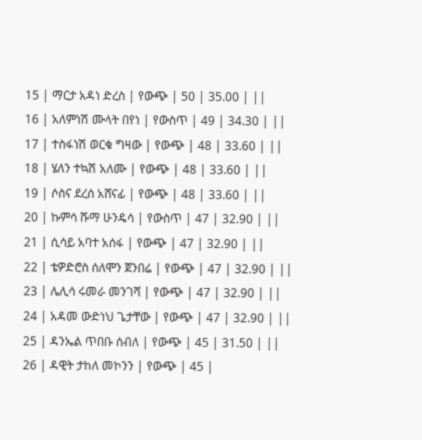15 | ማርታ አዳነ ድረስ | የውጭ | 50 | 35.00 | ||
16 | አለምነሽ ሙላት በየነ | የውስጥ | 49 | 34.30 | ||
17 | ተስፋነሽ ወርቁ ግዛው | የውጭ | 48 | 33.60 | ||
18 | ሄለን ተኳሽ አለሙ | የውጭ | 48 | 33.60 | ||
19 | ሶስና ደረሰ አሸናፊ | የውጭ | 48 | 33.60 | ||
20 | ኩምሳ ሹማ ሁንዴሳ | የውስጥ | 47 | 32.90 | ||
21 | ሲሳይ አባተ አሰፋ | የውጭ | 47 | 32.90 | ||
22 | ቴዎድሮስ ሰለሞን ጀንበሬ | የውጭ | 47 | 32.90 | ||
23 | ሌሊሳ ሩመራ መንገሻ | የውጭ | 47 | 32.90 | ||
24 | አዳመ ውድነህ ጌታቸው | የውጭ | 47 | 32.90 | ||
25 | ዳንኤል ጥበቡ ሰብለ | የውጭ | 45 | 31.50 | ||
26 | ዳዊት ታከለ መኮንን | የውጭ | 45 |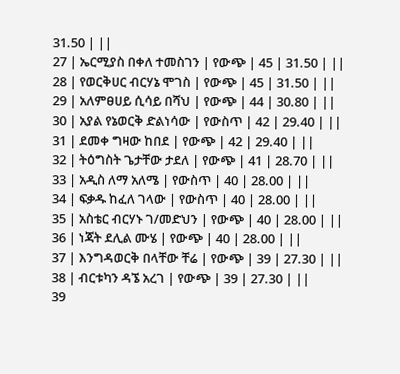31.50 | ||
27 | ኤርሚያስ በቀለ ተመስገን | የውጭ | 45 | 31.50 | ||
28 | የወርቅሀር ብርሃኔ ሞገስ | የውጭ | 45 | 31.50 | ||
29 | አለምፀሀይ ሲሳይ በሻህ | የውጭ | 44 | 30.80 | ||
30 | አያል የኔወርቅ ድልነሳው | የውስጥ | 42 | 29.40 | ||
31 | ደመቀ ግዛው ከበደ | የውጭ | 42 | 29.40 | ||
32 | ትዕግስት ጌታቸው ታደለ | የውጭ | 41 | 28.70 | ||
33 | አዲስ ለማ አለሜ | የውስጥ | 40 | 28.00 | ||
34 | ፍቃዱ ከፈለ ገላው | የውስጥ | 40 | 28.00 | ||
35 | አስቴር ብርሃኑ ገ/መድህን | የውጭ | 40 | 28.00 | ||
36 | ነጃት ደሊል ሙሄ | የውጭ | 40 | 28.00 | ||
37 | እንግዳወርቅ በላቸው ቸሬ | የውጭ | 39 | 27.30 | ||
38 | ብርቱካን ዳኜ አረገ | የውጭ | 39 | 27.30 | ||
39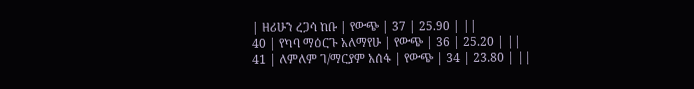| ዘሪሁን ረጋሳ ከቡ | የውጭ | 37 | 25.90 | ||
40 | የካባ ማዕርጉ አለማየሁ | የውጭ | 36 | 25.20 | ||
41 | ለምለም ገ/ማርያም አሰፋ | የውጭ | 34 | 23.80 | ||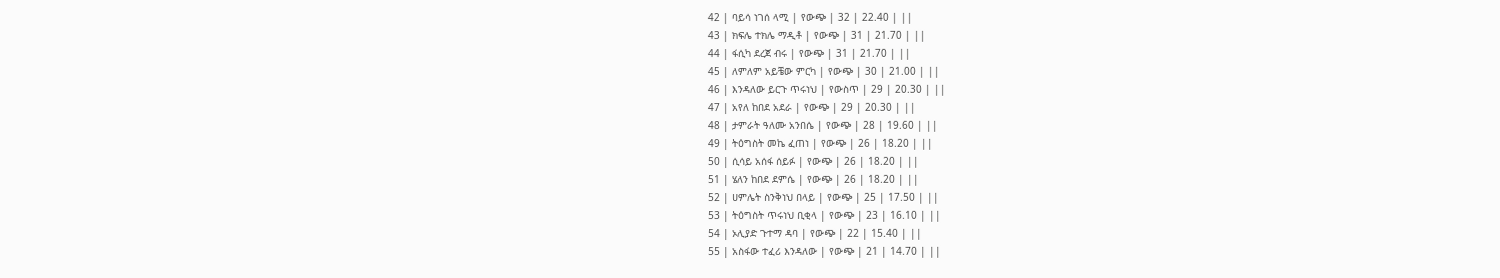42 | ባይሳ ነገሰ ላሚ | የውጭ | 32 | 22.40 | ||
43 | ክፍሌ ተክሌ ማዲቶ | የውጭ | 31 | 21.70 | ||
44 | ፋሲካ ደረጀ ብሩ | የውጭ | 31 | 21.70 | ||
45 | ለምለም አይቼው ምርካ | የውጭ | 30 | 21.00 | ||
46 | እንዳለው ይርጉ ጥሩነህ | የውስጥ | 29 | 20.30 | ||
47 | አየለ ከበደ አደራ | የውጭ | 29 | 20.30 | ||
48 | ታምራት ዓለሙ አንበሴ | የውጭ | 28 | 19.60 | ||
49 | ትዕግስት መኬ ፈጠነ | የውጭ | 26 | 18.20 | ||
50 | ሲሳይ አሰፋ ሰይፉ | የውጭ | 26 | 18.20 | ||
51 | ሄለን ከበደ ደምሴ | የውጭ | 26 | 18.20 | ||
52 | ሀምሌት ስንቅነህ በላይ | የውጭ | 25 | 17.50 | ||
53 | ትዕግስት ጥሩነህ ቢቂላ | የውጭ | 23 | 16.10 | ||
54 | ኦሊያድ ጉተማ ዳባ | የውጭ | 22 | 15.40 | ||
55 | አስፋው ተፈሪ እንዳለው | የውጭ | 21 | 14.70 | ||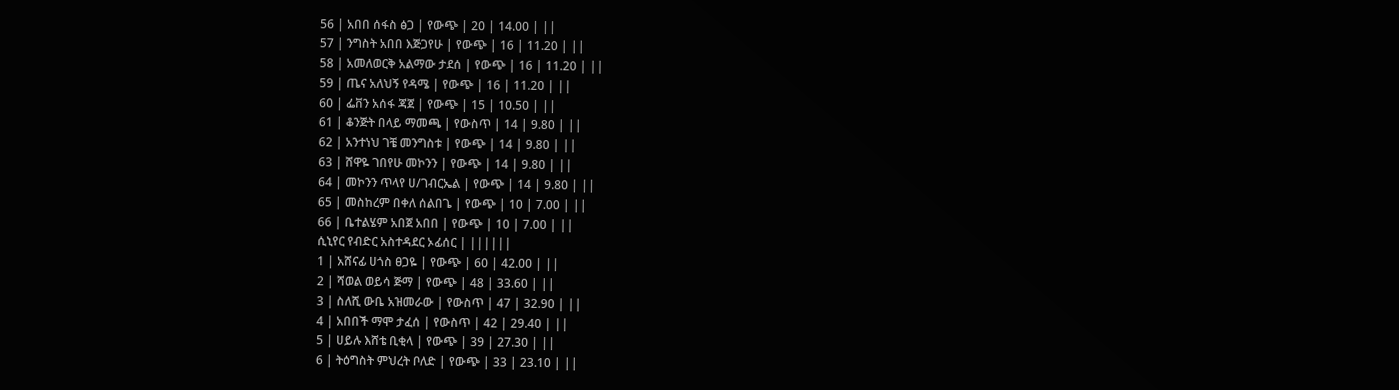56 | አበበ ሰፋስ ፅጋ | የውጭ | 20 | 14.00 | ||
57 | ንግስት አበበ እጅጋየሁ | የውጭ | 16 | 11.20 | ||
58 | አመለወርቅ አልማው ታደሰ | የውጭ | 16 | 11.20 | ||
59 | ጤና አለህኝ የዳሜ | የውጭ | 16 | 11.20 | ||
60 | ፌቨን አሰፋ ጃጀ | የውጭ | 15 | 10.50 | ||
61 | ቆንጅት በላይ ማመጫ | የውስጥ | 14 | 9.80 | ||
62 | አንተነህ ገቼ መንግስቱ | የውጭ | 14 | 9.80 | ||
63 | ሸዋዬ ገበየሁ መኮንን | የውጭ | 14 | 9.80 | ||
64 | መኮንን ጥላየ ሀ/ገብርኤል | የውጭ | 14 | 9.80 | ||
65 | መስከረም በቀለ ሰልበጌ | የውጭ | 10 | 7.00 | ||
66 | ቤተልሄም አበጀ አበበ | የውጭ | 10 | 7.00 | ||
ሲኒየር የብድር አስተዳደር ኦፊሰር | ||||||
1 | አሸናፊ ሀጎስ ፀጋዬ | የውጭ | 60 | 42.00 | ||
2 | ሻወል ወይሳ ጅማ | የውጭ | 48 | 33.60 | ||
3 | ስለሺ ውቤ አዝመራው | የውስጥ | 47 | 32.90 | ||
4 | አበበች ማሞ ታፈሰ | የውስጥ | 42 | 29.40 | ||
5 | ሀይሉ እሸቴ ቢቂላ | የውጭ | 39 | 27.30 | ||
6 | ትዕግስት ምህረት ቦለድ | የውጭ | 33 | 23.10 | ||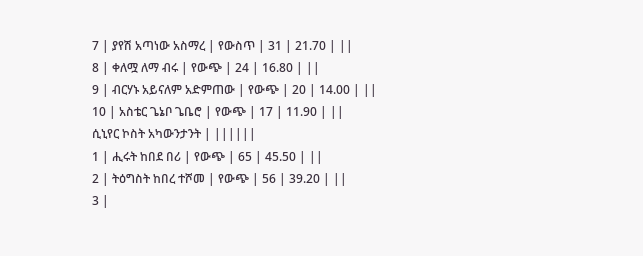7 | ያየሽ አጣነው አስማረ | የውስጥ | 31 | 21.70 | ||
8 | ቀለሟ ለማ ብሩ | የውጭ | 24 | 16.80 | ||
9 | ብርሃኑ አይናለም አድምጠው | የውጭ | 20 | 14.00 | ||
10 | አስቴር ጌኔቦ ጌቤሮ | የውጭ | 17 | 11.90 | ||
ሲኒየር ኮስት አካውንታንት | ||||||
1 | ሒሩት ከበደ በሪ | የውጭ | 65 | 45.50 | ||
2 | ትዕግስት ከበረ ተሾመ | የውጭ | 56 | 39.20 | ||
3 |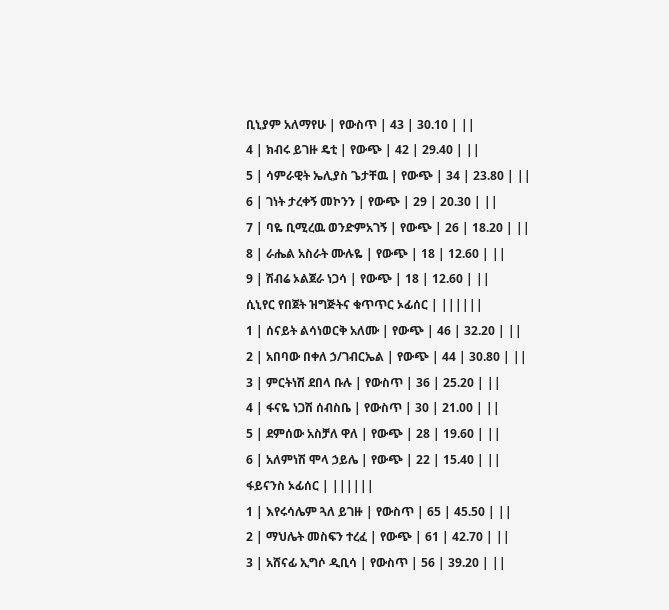ቢኒያም አለማየሁ | የውስጥ | 43 | 30.10 | ||
4 | ክብሩ ይገዙ ዴቲ | የውጭ | 42 | 29.40 | ||
5 | ሳምራዊት ኤሊያስ ጌታቸዉ | የውጭ | 34 | 23.80 | ||
6 | ገነት ታረቀኝ መኮንን | የውጭ | 29 | 20.30 | ||
7 | ባዬ ቢሚረዉ ወንድምአገኝ | የውጭ | 26 | 18.20 | ||
8 | ራሔል አስራት ሙሉዬ | የውጭ | 18 | 12.60 | ||
9 | ሽብሬ ኦልጀራ ነጋሳ | የውጭ | 18 | 12.60 | ||
ሲኒየር የበጀት ዝግጅትና ቁጥጥር ኦፊሰር | ||||||
1 | ሰናይት ልሳነወርቅ አለሙ | የውጭ | 46 | 32.20 | ||
2 | አበባው በቀለ ኃ/ገብርኤል | የውጭ | 44 | 30.80 | ||
3 | ምርትነሽ ደበላ ቡሉ | የውስጥ | 36 | 25.20 | ||
4 | ፋናዬ ነጋሽ ሰብስቤ | የውስጥ | 30 | 21.00 | ||
5 | ደምሰው አስቻለ ዋለ | የውጭ | 28 | 19.60 | ||
6 | አለምነሽ ሞላ ኃይሌ | የውጭ | 22 | 15.40 | ||
ፋይናንስ ኦፊሰር | ||||||
1 | እየሩሳሌም ጓለ ይገዙ | የውስጥ | 65 | 45.50 | ||
2 | ማህሌት መስፍን ተረፈ | የውጭ | 61 | 42.70 | ||
3 | አሸናፊ ኢግሶ ዲቢሳ | የውስጥ | 56 | 39.20 | ||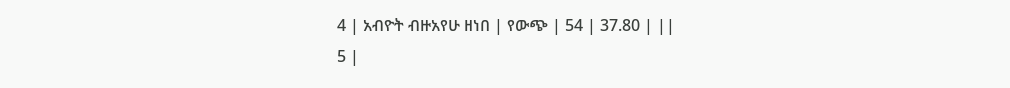4 | አብዮት ብዙአየሁ ዘነበ | የውጭ | 54 | 37.80 | ||
5 |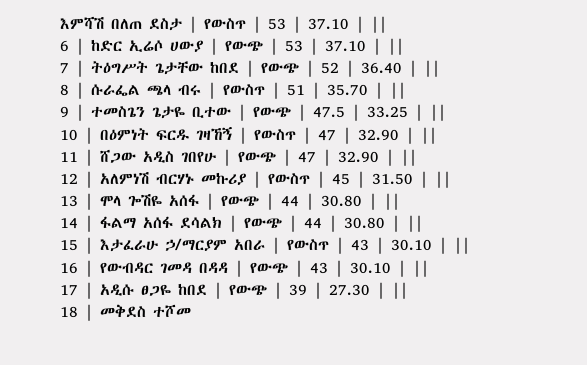እምሻሽ በለጠ ደስታ | የውስጥ | 53 | 37.10 | ||
6 | ከድር ኢሬሶ ሀውያ | የውጭ | 53 | 37.10 | ||
7 | ትዕግሥት ጌታቸው ከበደ | የውጭ | 52 | 36.40 | ||
8 | ሱራፌል ጫላ ብሩ | የውስጥ | 51 | 35.70 | ||
9 | ተመስጌን ጌታዬ ቢተው | የውጭ | 47.5 | 33.25 | ||
10 | በዕምነት ፍርዱ ገዛኸኝ | የውስጥ | 47 | 32.90 | ||
11 | ሸጋው አዲስ ገበየሁ | የውጭ | 47 | 32.90 | ||
12 | አለምነሽ ብርሃኑ መኩሪያ | የውስጥ | 45 | 31.50 | ||
13 | ሞላ ጐሽዬ አሰፋ | የውጭ | 44 | 30.80 | ||
14 | ፋልማ አሰፋ ደሳልክ | የውጭ | 44 | 30.80 | ||
15 | እታፈራሁ ኃ/ማርያም አበራ | የውስጥ | 43 | 30.10 | ||
16 | የውብዳር ገመዳ በዳዳ | የውጭ | 43 | 30.10 | ||
17 | አዲሱ ፀጋዬ ከበደ | የውጭ | 39 | 27.30 | ||
18 | መቅደስ ተሾመ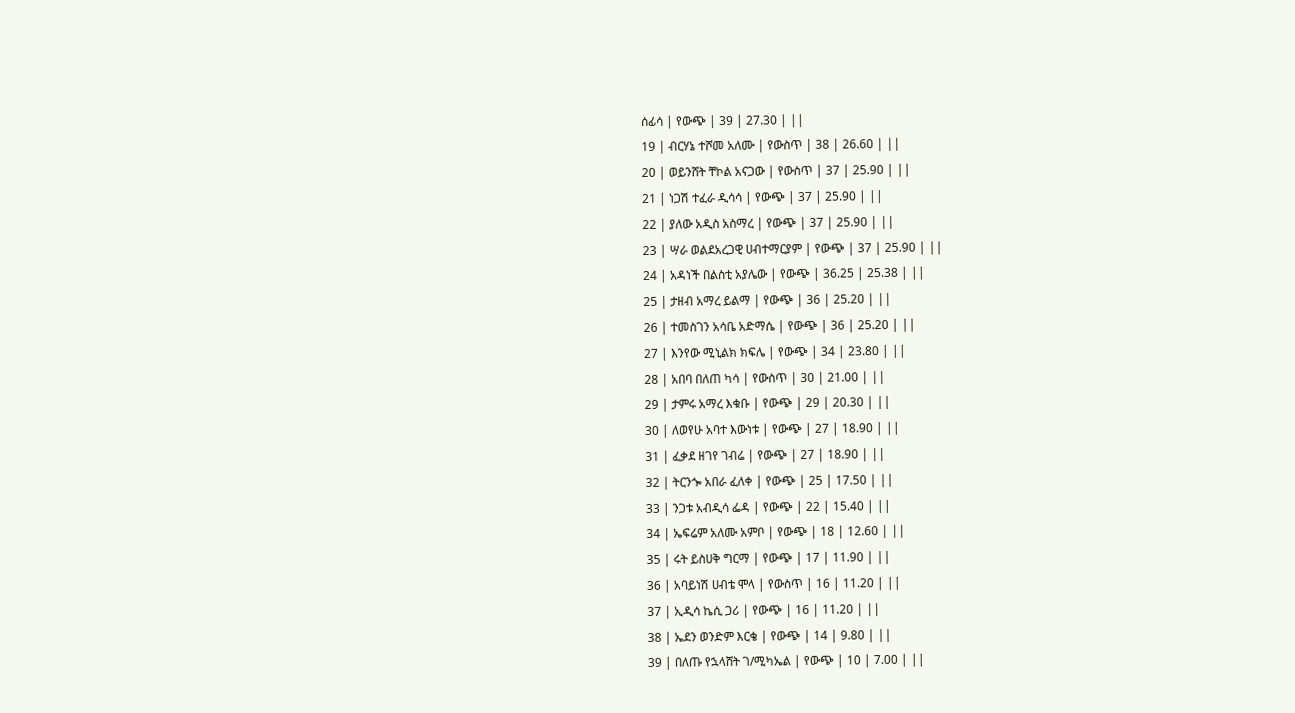ሰፊሳ | የውጭ | 39 | 27.30 | ||
19 | ብርሃኔ ተሾመ አለሙ | የውስጥ | 38 | 26.60 | ||
20 | ወይንሸት ቸኮል አናጋው | የውስጥ | 37 | 25.90 | ||
21 | ነጋሽ ተፈራ ዲሳሳ | የውጭ | 37 | 25.90 | ||
22 | ያለው አዲስ አስማረ | የውጭ | 37 | 25.90 | ||
23 | ሣራ ወልደአረጋዊ ሀብተማርያም | የውጭ | 37 | 25.90 | ||
24 | አዳነች በልስቲ አያሌው | የውጭ | 36.25 | 25.38 | ||
25 | ታዘብ አማረ ይልማ | የውጭ | 36 | 25.20 | ||
26 | ተመስገን አሳቤ አድማሴ | የውጭ | 36 | 25.20 | ||
27 | እንየው ሚኒልክ ክፍሌ | የውጭ | 34 | 23.80 | ||
28 | አበባ በለጠ ካሳ | የውስጥ | 30 | 21.00 | ||
29 | ታምሩ አማረ እቁቡ | የውጭ | 29 | 20.30 | ||
30 | ለወየሁ አባተ እውነቱ | የውጭ | 27 | 18.90 | ||
31 | ፈቃደ ዘገየ ገብሬ | የውጭ | 27 | 18.90 | ||
32 | ትርንጐ አበራ ፈለቀ | የውጭ | 25 | 17.50 | ||
33 | ንጋቱ አብዲሳ ፌዳ | የውጭ | 22 | 15.40 | ||
34 | ኤፍሬም አለሙ አምቦ | የውጭ | 18 | 12.60 | ||
35 | ሩት ይስሀቅ ግርማ | የውጭ | 17 | 11.90 | ||
36 | አባይነሽ ሀብቴ ሞላ | የውስጥ | 16 | 11.20 | ||
37 | ኢዲሳ ኬሲ ጋሪ | የውጭ | 16 | 11.20 | ||
38 | ኤደን ወንድም እርቄ | የውጭ | 14 | 9.80 | ||
39 | በለጡ የኋላሸት ገ/ሚካኤል | የውጭ | 10 | 7.00 | ||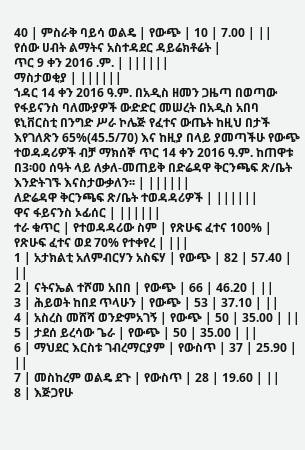40 | ምስራቅ ባይሳ ወልዴ | የውጭ | 10 | 7.00 | ||
የሰው ሀብት ልማትና አስተዳደር ዳይሬክቶሬት |
ጥር 9 ቀን 2016 .ም. | ||||||
ማስታወቂያ | ||||||
ኀዳር 14 ቀን 2016 ዓ.ም. በአዲስ ዘመን ጋዜጣ በወጣው የፋይናንስ ባለሙያዎች ውድድር መሠረት በአዲስ አበባ ዩኒቨርስቲ በንግድ ሥራ ኮሌጅ የፈተና ውጤት ከዚህ በታች እየገለጽን 65%(45.5/70) እና ከዚያ በላይ ያመጣችሁ የውጭ ተወዳዳሪዎች ብቻ ማክሰኞ ጥር 14 ቀን 2016 ዓ.ም. ከጠዋቱ በ3፡00 ሰዓት ላይ ለቃለ-መጠይቅ በድሬዳዋ ቅርንጫፍ ጽ/ቤት እንድትገኙ እናስታውቃለን፡፡ | ||||||
ለድሬዳዋ ቅርንጫፍ ጽ/ቤት ተወዳዳሪዎች | ||||||
ዋና ፋይናንስ ኦፊሰር | ||||||
ተራ ቁጥር | የተወዳዳሪው ስም | የጽሁፍ ፈተና 100% | የጽሁፍ ፈተና ወደ 70% የተቀየረ | |||
1 | አታክልቲ አለምብርሃን አስፍሃ | የውጭ | 82 | 57.40 | ||
2 | ናትናኤል ተሾመ አበበ | የውጭ | 66 | 46.20 | ||
3 | ሕይወት ከበደ ጥላሁን | የውጭ | 53 | 37.10 | ||
4 | አስረስ መሸሻ ወንድምአገኝ | የውጭ | 50 | 35.00 | ||
5 | ታደሰ ይረሳው ጌራ | የውጭ | 50 | 35.00 | ||
6 | ማህደር እርስቱ ገብረማርያም | የውስጥ | 37 | 25.90 | ||
7 | መስከረም ወልዴ ደጉ | የውስጥ | 28 | 19.60 | ||
8 | እጅጋየሁ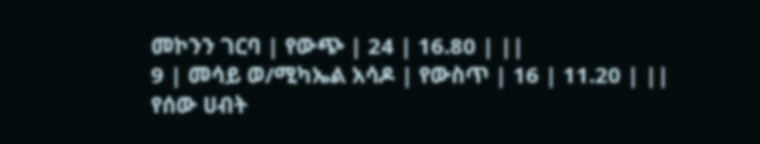መኮንን ገርባ | የውጭ | 24 | 16.80 | ||
9 | መሳይ ወ/ሚካኤል አሳዶ | የውስጥ | 16 | 11.20 | ||
የሰው ሀብት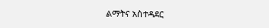ልማትና አስተዳደር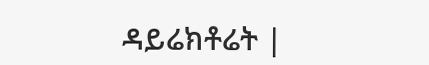ዳይሬክቶሬት |